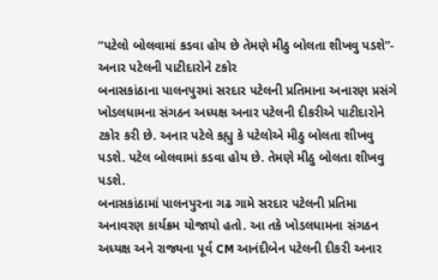“પટેલો બોલવામાં કડવા હોય છે તેમણે મીઠુ બોલતા શીખવુ પડશે”- અનાર પટેલની પાટીદારોને ટકોર
બનાસકાંઠાના પાલનપુરમાં સરદાર પટેલની પ્રતિમાના અનારણ પ્રસંગે ખોડલધામના સંગઠન અધ્યક્ષ અનાર પટેલની દીકરીએ પાટીદારોને ટકોર કરી છે. અનાર પટેલે કહ્યુ કે પટેલોએ મીઠુ બોલતા શીખવુ પડશે. પટેલ બોલવામાં કડવા હોય છે. તેમણે મીઠુ બોલતા શીખવુ પડશે.
બનાસકાંઠામાં પાલનપુરના ગઢ ગામે સરદાર પટેલની પ્રતિમા અનાવરણ કાર્યક્રમ યોજાયો હતો. આ તકે ખોડલધામના સંગઠન અધ્યક્ષ અને રાજ્યના પૂર્વ CM આનંદીબેન પટેલની દીકરી અનાર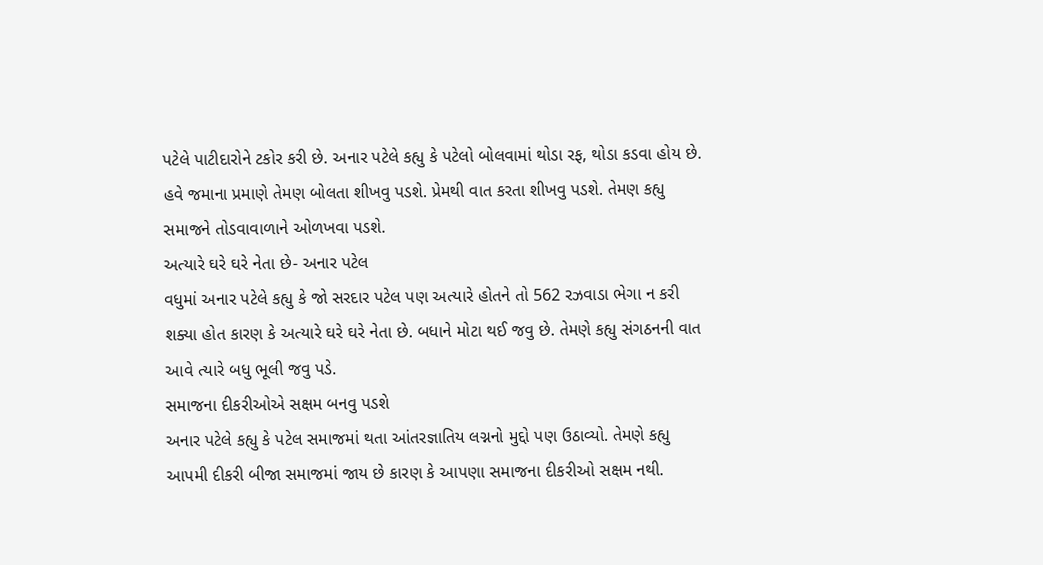પટેલે પાટીદારોને ટકોર કરી છે. અનાર પટેલે કહ્યુ કે પટેલો બોલવામાં થોડા રફ, થોડા કડવા હોય છે. હવે જમાના પ્રમાણે તેમણ બોલતા શીખવુ પડશે. પ્રેમથી વાત કરતા શીખવુ પડશે. તેમણ કહ્યુ સમાજને તોડવાવાળાને ઓળખવા પડશે.
અત્યારે ઘરે ઘરે નેતા છે- અનાર પટેલ
વધુમાં અનાર પટેલે કહ્યુ કે જો સરદાર પટેલ પણ અત્યારે હોતને તો 562 રઝવાડા ભેગા ન કરી શક્યા હોત કારણ કે અત્યારે ઘરે ઘરે નેતા છે. બધાને મોટા થઈ જવુ છે. તેમણે કહ્યુ સંગઠનની વાત આવે ત્યારે બધુ ભૂલી જવુ પડે.
સમાજના દીકરીઓએ સક્ષમ બનવુ પડશે
અનાર પટેલે કહ્યુ કે પટેલ સમાજમાં થતા આંતરજ્ઞાતિય લગ્નનો મુદ્દો પણ ઉઠાવ્યો. તેમણે કહ્યુ આપમી દીકરી બીજા સમાજમાં જાય છે કારણ કે આપણા સમાજના દીકરીઓ સક્ષમ નથી.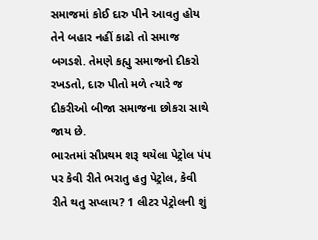સમાજમાં કોઈ દારુ પીને આવતુ હોય તેને બહાર નહીં કાઢો તો સમાજ બગડશે. તેમણે કહ્યુ સમાજનો દીકરો રખડતો, દારુ પીતો મળે ત્યારે જ દીકરીઓ બીજા સમાજના છોકરા સાથે જાય છે.
ભારતમાં સૌપ્રથમ શરૂ થયેલા પેટ્રોલ પંપ પર કેવી રીતે ભરાતુ હતુ પેટ્રોલ, કેવી રીતે થતુ સપ્લાય? 1 લીટર પેટ્રોલની શું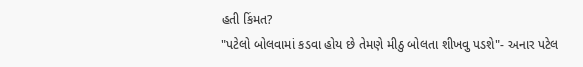હતી કિંમત?
"પટેલો બોલવામાં કડવા હોય છે તેમણે મીઠુ બોલતા શીખવુ પડશે"- અનાર પટેલ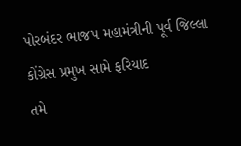પોરબંદર ભાજપ મહામંત્રીની પૂર્વ જિલ્લા કોંગ્રેસ પ્રમુખ સામે ફરિયાદ
તમે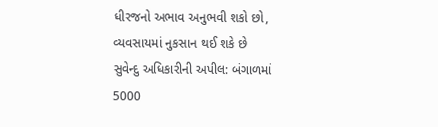ધીરજનો અભાવ અનુભવી શકો છો, વ્યવસાયમાં નુકસાન થઈ શકે છે
સુવેન્દુ અધિકારીની અપીલ: બંગાળમાં 5000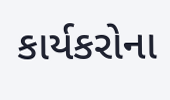કાર્યકરોના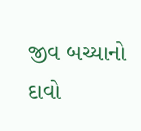જીવ બચ્યાનો દાવો